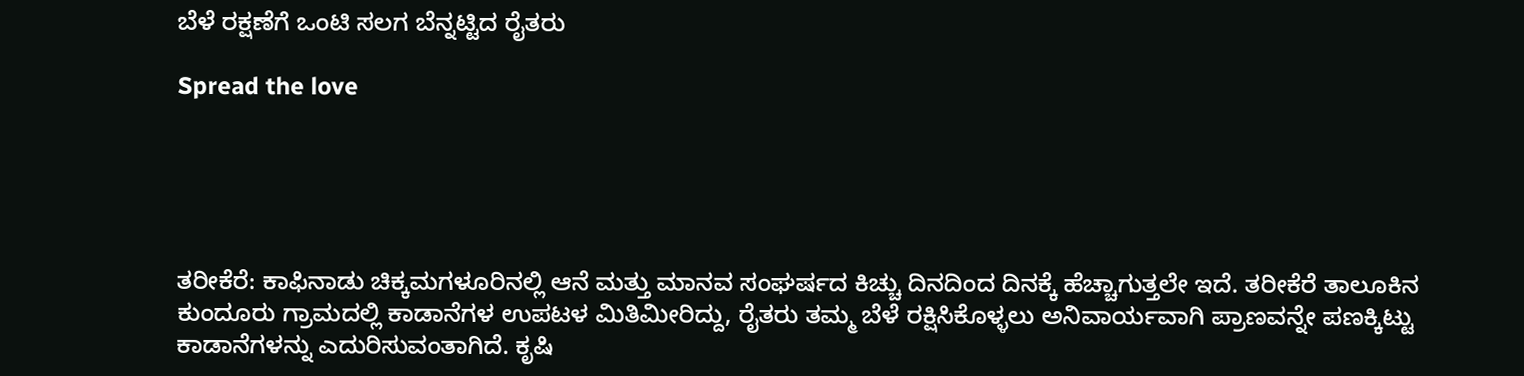ಬೆಳೆ ರಕ್ಷಣೆಗೆ ಒಂಟಿ ಸಲಗ ಬೆನ್ನಟ್ಟಿದ ರೈತರು

Spread the love





ತರೀಕೆರೆ: ಕಾಫಿನಾಡು ಚಿಕ್ಕಮಗಳೂರಿನಲ್ಲಿ ಆನೆ ಮತ್ತು ಮಾನವ ಸಂಘರ್ಷದ ಕಿಚ್ಚು ದಿನದಿಂದ ದಿನಕ್ಕೆ ಹೆಚ್ಚಾಗುತ್ತಲೇ ಇದೆ. ತರೀಕೆರೆ ತಾಲೂಕಿನ ಕುಂದೂರು ಗ್ರಾಮದಲ್ಲಿ ಕಾಡಾನೆಗಳ ಉಪಟಳ ಮಿತಿಮೀರಿದ್ದು, ರೈತರು ತಮ್ಮ ಬೆಳೆ ರಕ್ಷಿಸಿಕೊಳ್ಳಲು ಅನಿವಾರ್ಯವಾಗಿ ಪ್ರಾಣವನ್ನೇ ಪಣಕ್ಕಿಟ್ಟು ಕಾಡಾನೆಗಳನ್ನು ಎದುರಿಸುವಂತಾಗಿದೆ. ಕೃಷಿ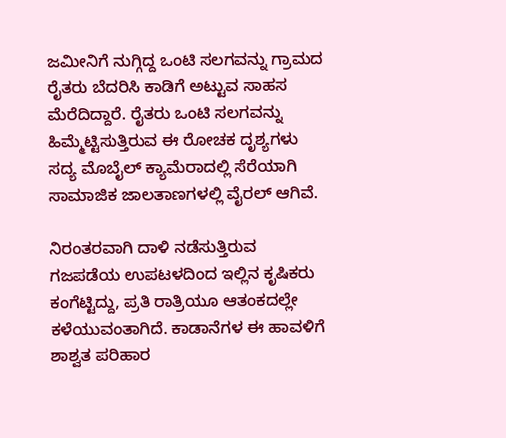ಜಮೀನಿಗೆ ನುಗ್ಗಿದ್ದ ಒಂಟಿ ಸಲಗವನ್ನು ಗ್ರಾಮದ ರೈತರು ಬೆದರಿಸಿ ಕಾಡಿಗೆ ಅಟ್ಟುವ ಸಾಹಸ ಮೆರೆದಿದ್ದಾರೆ. ರೈತರು ಒಂಟಿ ಸಲಗವನ್ನು ಹಿಮ್ಮೆಟ್ಟಿಸುತ್ತಿರುವ ಈ ರೋಚಕ ದೃಶ್ಯಗಳು ಸದ್ಯ ಮೊಬೈಲ್ ಕ್ಯಾಮೆರಾದಲ್ಲಿ ಸೆರೆಯಾಗಿ ಸಾಮಾಜಿಕ ಜಾಲತಾಣಗಳಲ್ಲಿ ವೈರಲ್ ಆಗಿವೆ.

ನಿರಂತರವಾಗಿ ದಾಳಿ ನಡೆಸುತ್ತಿರುವ ಗಜಪಡೆಯ ಉಪಟಳದಿಂದ ಇಲ್ಲಿನ ಕೃಷಿಕರು ಕಂಗೆಟ್ಟಿದ್ದು, ಪ್ರತಿ ರಾತ್ರಿಯೂ ಆತಂಕದಲ್ಲೇ ಕಳೆಯುವಂತಾಗಿದೆ. ಕಾಡಾನೆಗಳ ಈ ಹಾವಳಿಗೆ ಶಾಶ್ವತ ಪರಿಹಾರ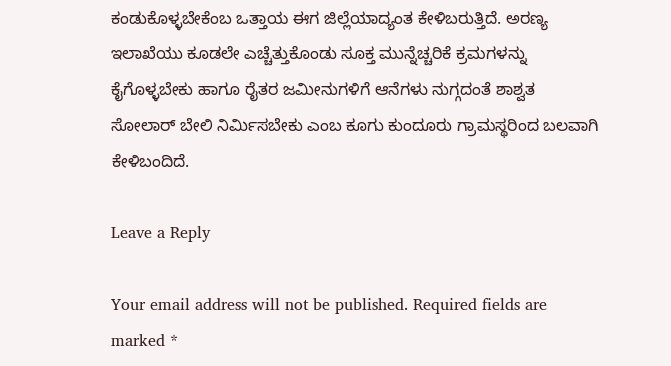ಕಂಡುಕೊಳ್ಳಬೇಕೆಂಬ ಒತ್ತಾಯ ಈಗ ಜಿಲ್ಲೆಯಾದ್ಯಂತ ಕೇಳಿಬರುತ್ತಿದೆ. ಅರಣ್ಯ ಇಲಾಖೆಯು ಕೂಡಲೇ ಎಚ್ಚೆತ್ತುಕೊಂಡು ಸೂಕ್ತ ಮುನ್ನೆಚ್ಚರಿಕೆ ಕ್ರಮಗಳನ್ನು ಕೈಗೊಳ್ಳಬೇಕು ಹಾಗೂ ರೈತರ ಜಮೀನುಗಳಿಗೆ ಆನೆಗಳು ನುಗ್ಗದಂತೆ ಶಾಶ್ವತ ಸೋಲಾರ್ ಬೇಲಿ ನಿರ್ಮಿಸಬೇಕು ಎಂಬ ಕೂಗು ಕುಂದೂರು ಗ್ರಾಮಸ್ಥರಿಂದ ಬಲವಾಗಿ ಕೇಳಿಬಂದಿದೆ.

Leave a Reply

Your email address will not be published. Required fields are marked *